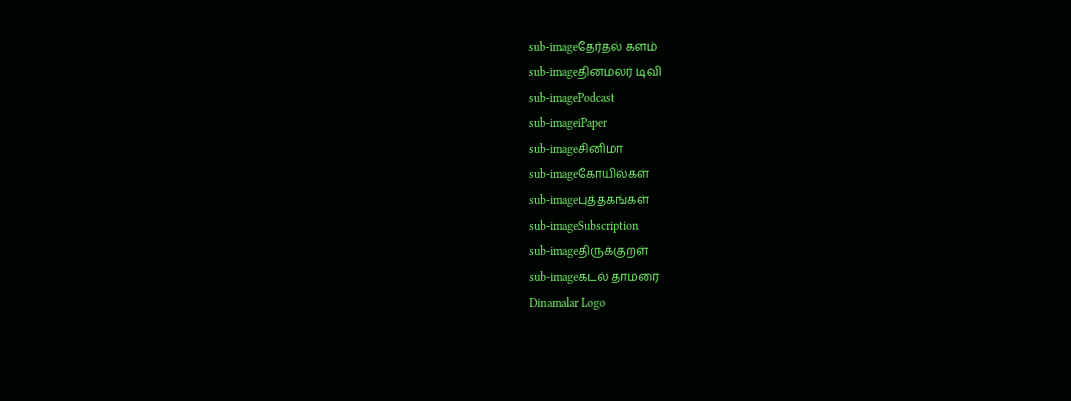sub-imageதேர்தல் களம்
sub-imageதினமலர் டிவி
sub-imagePodcast
sub-imageiPaper
sub-imageசினிமா
sub-imageகோயில்கள்
sub-imageபுத்தகங்கள்
sub-imageSubscription
sub-imageதிருக்குறள்
sub-imageகடல் தாமரை
Dinamalar Logo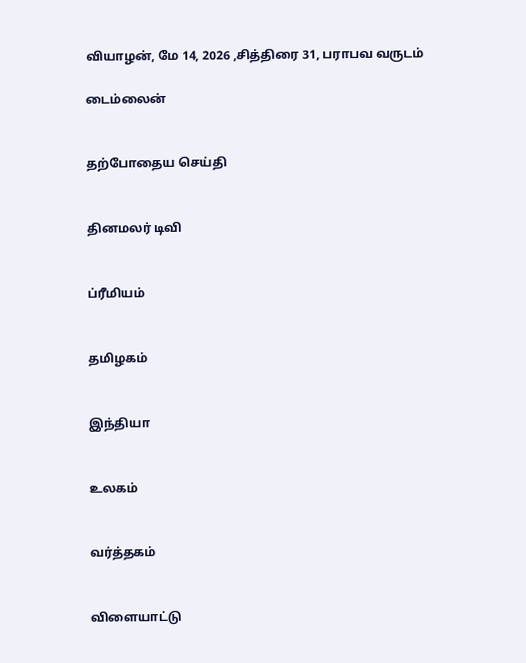வியாழன், மே 14, 2026 ,சித்திரை 31, பராபவ வருடம்

டைம்லைன்


தற்போதைய செய்தி


தினமலர் டிவி


ப்ரீமியம்


தமிழகம்


இந்தியா


உலகம்


வர்த்தகம்


விளையாட்டு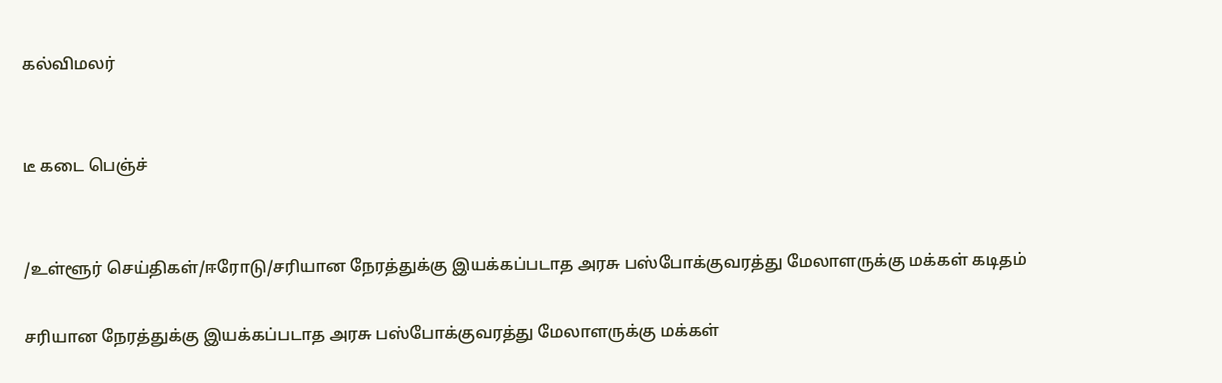கல்விமலர்


டீ கடை பெஞ்ச்


/உள்ளூர் செய்திகள்/ஈரோடு/சரியான நேரத்துக்கு இயக்கப்படாத அரசு பஸ்போக்குவரத்து மேலாளருக்கு மக்கள் கடிதம்

சரியான நேரத்துக்கு இயக்கப்படாத அரசு பஸ்போக்குவரத்து மேலாளருக்கு மக்கள்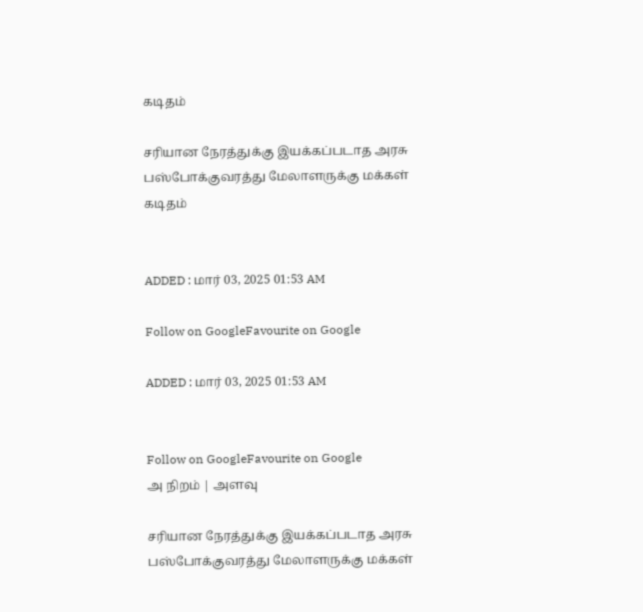கடிதம்

சரியான நேரத்துக்கு இயக்கப்படாத அரசு பஸ்போக்குவரத்து மேலாளருக்கு மக்கள் கடிதம்


ADDED : மார் 03, 2025 01:53 AM

Follow on GoogleFavourite on Google

ADDED : மார் 03, 2025 01:53 AM


Follow on GoogleFavourite on Google
அ நிறம் | அளவு

சரியான நேரத்துக்கு இயக்கப்படாத அரசு பஸ்போக்குவரத்து மேலாளருக்கு மக்கள்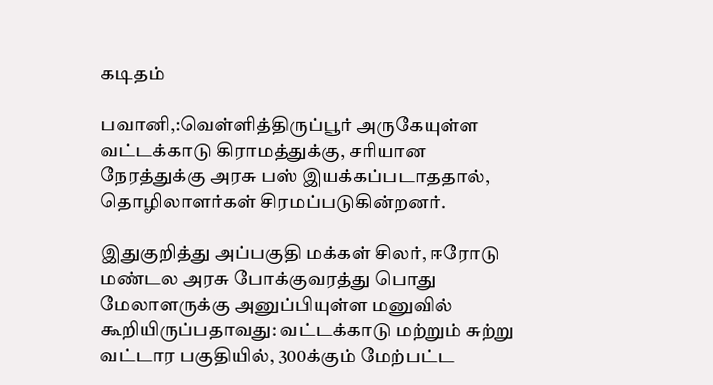கடிதம்

பவானி,:வெள்ளித்திருப்பூர் அருகேயுள்ள வட்டக்காடு கிராமத்துக்கு, சரியான நேரத்துக்கு அரசு பஸ் இயக்கப்படாததால், தொழிலாளர்கள் சிரமப்படுகின்றனர்.

இதுகுறித்து அப்பகுதி மக்கள் சிலர், ஈரோடு மண்டல அரசு போக்குவரத்து பொது மேலாளருக்கு அனுப்பியுள்ள மனுவில் கூறியிருப்பதாவது: வட்டக்காடு மற்றும் சுற்று வட்டார பகுதியில், 300க்கும் மேற்பட்ட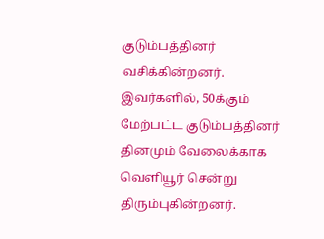குடும்பத்தினர் வசிக்கின்றனர். இவர்களில், 50க்கும் மேற்பட்ட குடும்பத்தினர் தினமும் வேலைக்காக வெளியூர் சென்று திரும்புகின்றனர்.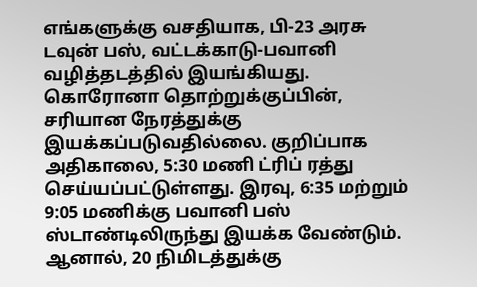எங்களுக்கு வசதியாக, பி-23 அரசு டவுன் பஸ், வட்டக்காடு-பவானி வழித்தடத்தில் இயங்கியது. கொரோனா தொற்றுக்குப்பின், சரியான நேரத்துக்கு இயக்கப்படுவதில்லை. குறிப்பாக அதிகாலை, 5:30 மணி ட்ரிப் ரத்து செய்யப்பட்டுள்ளது. இரவு, 6:35 மற்றும் 9:05 மணிக்கு பவானி பஸ் ஸ்டாண்டிலிருந்து இயக்க வேண்டும். ஆனால், 20 நிமிடத்துக்கு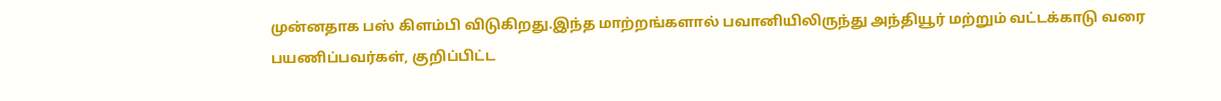முன்னதாக பஸ் கிளம்பி விடுகிறது.இந்த மாற்றங்களால் பவானியிலிருந்து அந்தியூர் மற்றும் வட்டக்காடு வரை பயணிப்பவர்கள், குறிப்பிட்ட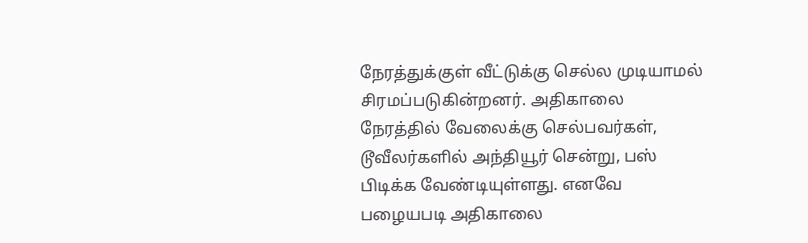நேரத்துக்குள் வீட்டுக்கு செல்ல முடியாமல் சிரமப்படுகின்றனர். அதிகாலை நேரத்தில் வேலைக்கு செல்பவர்கள், டூவீலர்களில் அந்தியூர் சென்று, பஸ் பிடிக்க வேண்டியுள்ளது. எனவே பழையபடி அதிகாலை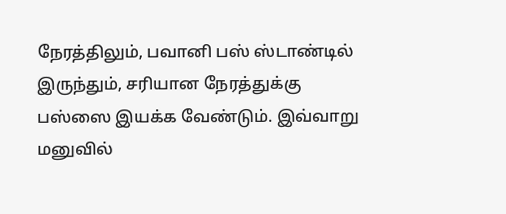நேரத்திலும், பவானி பஸ் ஸ்டாண்டில் இருந்தும், சரியான நேரத்துக்கு பஸ்ஸை இயக்க வேண்டும். இவ்வாறு மனுவில்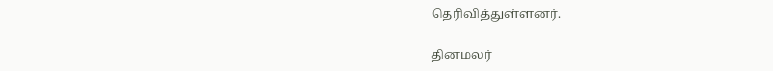தெரிவித்துள்ளனர்.

தினமலர்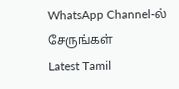WhatsApp Channel-ல் சேருங்கள்
Latest Tamil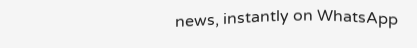news, instantly on WhatsApp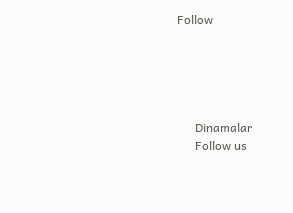Follow





      Dinamalar
      Follow us